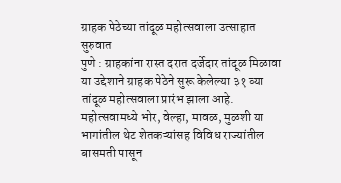ग्राहक पेठेच्या तांदूळ महोत्सवाला उत्साहात सुरुवात
पुणे : ग्राहकांना रास्त दरात दर्जेदार तांदूळ मिळावा या उद्देशाने ग्राहक पेठेने सुरू केलेल्या ३१ व्या तांदूळ महोत्सवाला प्रारंभ झाला आहे. महोत्सवामध्ये भोर, वेल्हा, मावळ, मुळशी या भागांतील थेट शेतकऱ्यांसह विविध राज्यांतील बासमती पासून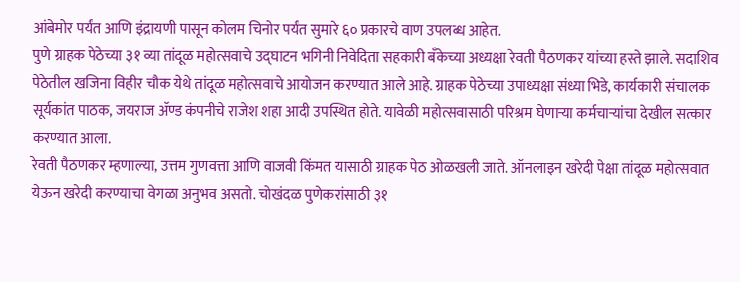आंबेमोर पर्यंत आणि इंद्रायणी पासून कोलम चिनोर पर्यंत सुमारे ६० प्रकारचे वाण उपलब्ध आहेत.
पुणे ग्राहक पेठेच्या ३१ व्या तांदूळ महोत्सवाचे उद्घाटन भगिनी निवेदिता सहकारी बँकेच्या अध्यक्षा रेवती पैठणकर यांच्या हस्ते झाले. सदाशिव पेठेतील खजिना विहीर चौक येथे तांदूळ महोत्सवाचे आयोजन करण्यात आले आहे. ग्राहक पेठेच्या उपाध्यक्षा संध्या भिडे, कार्यकारी संचालक सूर्यकांत पाठक, जयराज ॲण्ड कंपनीचे राजेश शहा आदी उपस्थित होते. यावेळी महोत्सवासाठी परिश्रम घेणाऱ्या कर्मचाऱ्यांचा देखील सत्कार करण्यात आला.
रेवती पैठणकर म्हणाल्या, उत्तम गुणवत्ता आणि वाजवी किंमत यासाठी ग्राहक पेठ ओळखली जाते. ऑनलाइन खरेदी पेक्षा तांदूळ महोत्सवात येऊन खरेदी करण्याचा वेगळा अनुभव असतो. चोखंदळ पुणेकरांसाठी ३१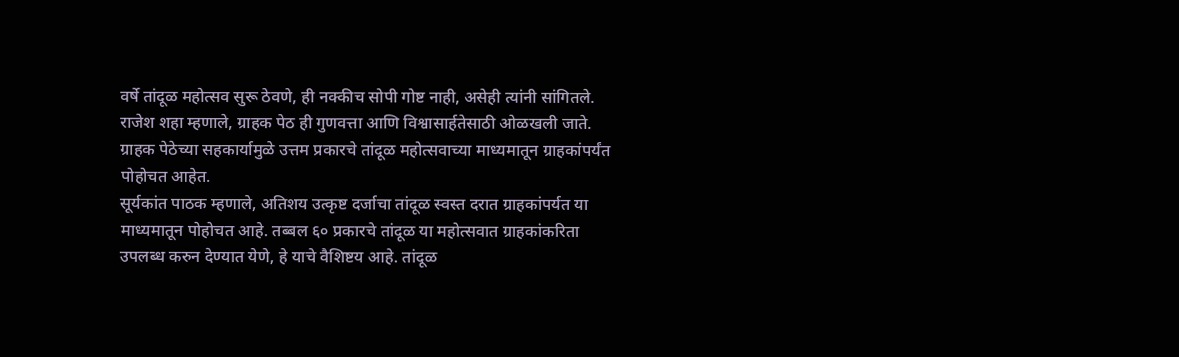वर्षे तांदूळ महोत्सव सुरू ठेवणे, ही नक्कीच सोपी गोष्ट नाही, असेही त्यांनी सांगितले.
राजेश शहा म्हणाले, ग्राहक पेठ ही गुणवत्ता आणि विश्वासार्हतेसाठी ओळखली जाते. ग्राहक पेठेच्या सहकार्यामुळे उत्तम प्रकारचे तांदूळ महोत्सवाच्या माध्यमातून ग्राहकांपर्यंत पोहोचत आहेत.
सूर्यकांत पाठक म्हणाले, अतिशय उत्कृष्ट दर्जाचा तांदूळ स्वस्त दरात ग्राहकांपर्यत या माध्यमातून पोहोचत आहे. तब्बल ६० प्रकारचे तांदूळ या महोत्सवात ग्राहकांकरिता उपलब्ध करुन देण्यात येणे, हे याचे वैशिष्टय आहे. तांदूळ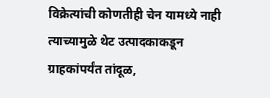विक्रेत्यांची कोणतीही चेन यामध्ये नाही त्याच्यामुळे थेट उत्पादकाकडून ग्राहकांपर्यंत तांदूळ,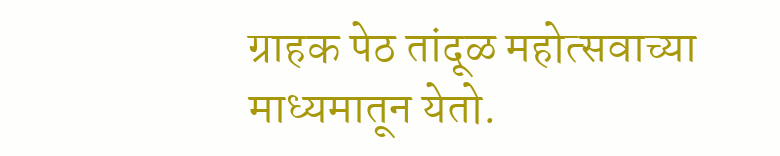ग्राहक पेठ तांदूळ महोत्सवाच्या माध्यमातून येतो.